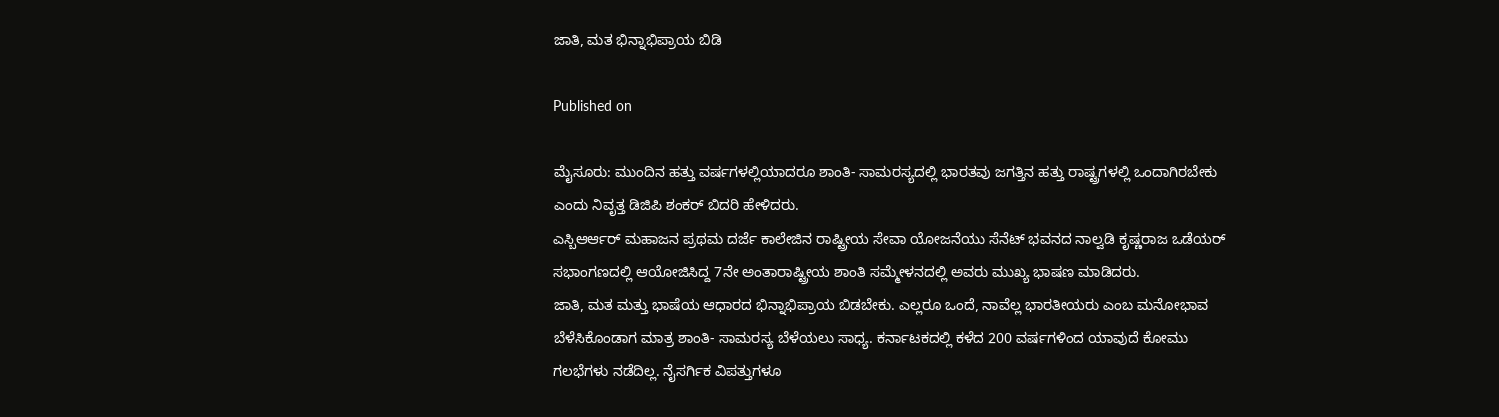ಜಾತಿ, ಮತ ಭಿನ್ನಾಭಿಪ್ರಾಯ ಬಿಡಿ

Published on

ಮೈಸೂರು: ಮುಂದಿನ ಹತ್ತು ವರ್ಷಗಳಲ್ಲಿಯಾದರೂ ಶಾಂತಿ- ಸಾಮರಸ್ಯದಲ್ಲಿ ಭಾರತವು ಜಗತ್ತಿನ ಹತ್ತು ರಾಷ್ಟ್ರಗಳಲ್ಲಿ ಒಂದಾಗಿರಬೇಕು ಎಂದು ನಿವೃತ್ತ ಡಿಜಿಪಿ ಶಂಕರ್ ಬಿದರಿ ಹೇಳಿದರು.
ಎಸ್ಬಿಆರ್ಆರ್ ಮಹಾಜನ ಪ್ರಥಮ ದರ್ಜೆ ಕಾಲೇಜಿನ ರಾಷ್ಟ್ರೀಯ ಸೇವಾ ಯೋಜನೆಯು ಸೆನೆಟ್ ಭವನದ ನಾಲ್ವಡಿ ಕೃಷ್ಣರಾಜ ಒಡೆಯರ್ ಸಭಾಂಗಣದಲ್ಲಿ ಆಯೋಜಿಸಿದ್ದ 7ನೇ ಅಂತಾರಾಷ್ಟ್ರೀಯ ಶಾಂತಿ ಸಮ್ಮೇಳನದಲ್ಲಿ ಅವರು ಮುಖ್ಯ ಭಾಷಣ ಮಾಡಿದರು.
ಜಾತಿ, ಮತ ಮತ್ತು ಭಾಷೆಯ ಆಧಾರದ ಭಿನ್ನಾಭಿಪ್ರಾಯ ಬಿಡಬೇಕು. ಎಲ್ಲರೂ ಒಂದೆ, ನಾವೆಲ್ಲ ಭಾರತೀಯರು ಎಂಬ ಮನೋಭಾವ ಬೆಳೆಸಿಕೊಂಡಾಗ ಮಾತ್ರ ಶಾಂತಿ- ಸಾಮರಸ್ಯ ಬೆಳೆಯಲು ಸಾಧ್ಯ. ಕರ್ನಾಟಕದಲ್ಲಿ ಕಳೆದ 200 ವರ್ಷಗಳಿಂದ ಯಾವುದೆ ಕೋಮು ಗಲಭೆಗಳು ನಡೆದಿಲ್ಲ. ನೈಸರ್ಗಿಕ ವಿಪತ್ತುಗಳೂ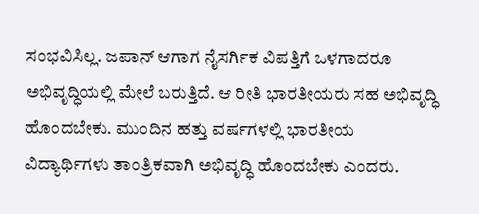ಸಂಭವಿಸಿಲ್ಲ. ಜಪಾನ್ ಆಗಾಗ ನೈಸರ್ಗಿಕ ವಿಪತ್ತಿಗೆ ಒಳಗಾದರೂ ಅಭಿವೃದ್ಧಿಯಲ್ಲಿ ಮೇಲೆ ಬರುತ್ತಿದೆ. ಆ ರೀತಿ ಭಾರತೀಯರು ಸಹ ಅಭಿವೃದ್ಧಿ ಹೊಂದಬೇಕು. ಮುಂದಿನ ಹತ್ತು ವರ್ಷಗಳಲ್ಲಿ ಭಾರತೀಯ ವಿದ್ಯಾರ್ಥಿಗಳು ತಾಂತ್ರಿಕವಾಗಿ ಅಭಿವೃದ್ಧಿ ಹೊಂದಬೇಕು ಎಂದರು.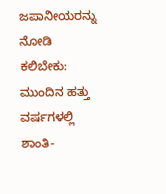ಜಪಾನೀಯರನ್ನು ನೋಡಿ ಕಲಿಬೇಕು: ಮುಂದಿನ ಹತ್ತು ವರ್ಷಗಳಲ್ಲಿ ಶಾಂತಿ-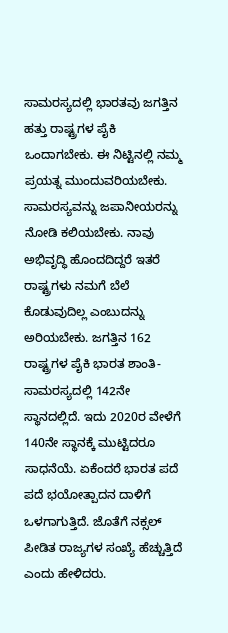ಸಾಮರಸ್ಯದಲ್ಲಿ ಭಾರತವು ಜಗತ್ತಿನ ಹತ್ತು ರಾಷ್ಟ್ರಗಳ ಪೈಕಿ ಒಂದಾಗಬೇಕು. ಈ ನಿಟ್ಟಿನಲ್ಲಿ ನಮ್ಮ ಪ್ರಯತ್ನ ಮುಂದುವರಿಯಬೇಕು. ಸಾಮರಸ್ಯವನ್ನು ಜಪಾನೀಯರನ್ನು ನೋಡಿ ಕಲಿಯಬೇಕು. ನಾವು ಅಭಿವೃದ್ಧಿ ಹೊಂದದಿದ್ದರೆ ಇತರೆ ರಾಷ್ಟ್ರಗಳು ನಮಗೆ ಬೆಲೆ ಕೊಡುವುದಿಲ್ಲ ಎಂಬುದನ್ನು ಅರಿಯಬೇಕು. ಜಗತ್ತಿನ 162 ರಾಷ್ಟ್ರಗಳ ಪೈಕಿ ಭಾರತ ಶಾಂತಿ- ಸಾಮರಸ್ಯದಲ್ಲಿ 142ನೇ ಸ್ಥಾನದಲ್ಲಿದೆ. ಇದು 2020ರ ವೇಳೆಗೆ 140ನೇ ಸ್ಥಾನಕ್ಕೆ ಮುಟ್ಟಿದರೂ ಸಾಧನೆಯೆ. ಏಕೆಂದರೆ ಭಾರತ ಪದೆ ಪದೆ ಭಯೋತ್ಪಾದನ ದಾಳಿಗೆ ಒಳಗಾಗುತ್ತಿದೆ. ಜೊತೆಗೆ ನಕ್ಸಲ್ ಪೀಡಿತ ರಾಜ್ಯಗಳ ಸಂಖ್ಯೆ ಹೆಚ್ಚುತ್ತಿದೆ ಎಂದು ಹೇಳಿದರು.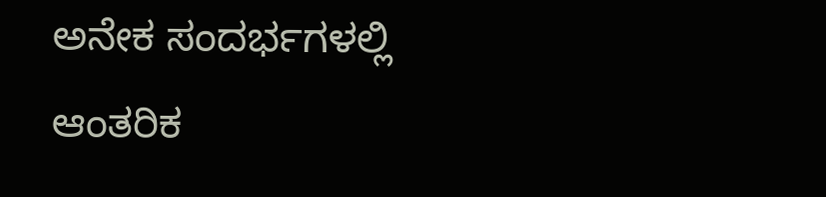ಅನೇಕ ಸಂದರ್ಭಗಳಲ್ಲಿ ಆಂತರಿಕ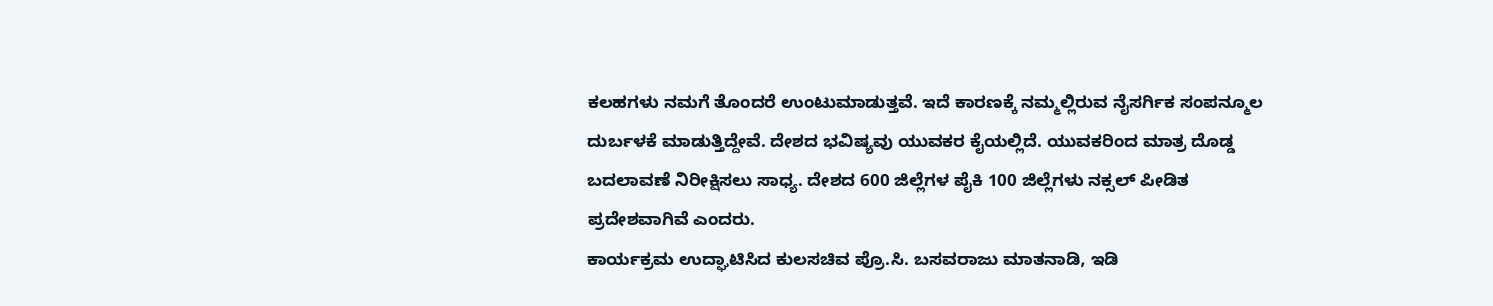ಕಲಹಗಳು ನಮಗೆ ತೊಂದರೆ ಉಂಟುಮಾಡುತ್ತವೆ. ಇದೆ ಕಾರಣಕ್ಕೆ ನಮ್ಮಲ್ಲಿರುವ ನೈಸರ್ಗಿಕ ಸಂಪನ್ಮೂಲ ದುರ್ಬಳಕೆ ಮಾಡುತ್ತಿದ್ದೇವೆ. ದೇಶದ ಭವಿಷ್ಯವು ಯುವಕರ ಕೈಯಲ್ಲಿದೆ. ಯುವಕರಿಂದ ಮಾತ್ರ ದೊಡ್ಡ ಬದಲಾವಣೆ ನಿರೀಕ್ಷಿಸಲು ಸಾಧ್ಯ. ದೇಶದ 600 ಜಿಲ್ಲೆಗಳ ಪೈಕಿ 100 ಜಿಲ್ಲೆಗಳು ನಕ್ಸಲ್ ಪೀಡಿತ ಪ್ರದೇಶವಾಗಿವೆ ಎಂದರು.
ಕಾರ್ಯಕ್ರಮ ಉದ್ಘಾಟಿಸಿದ ಕುಲಸಚಿವ ಪ್ರೊ.ಸಿ. ಬಸವರಾಜು ಮಾತನಾಡಿ, ಇಡಿ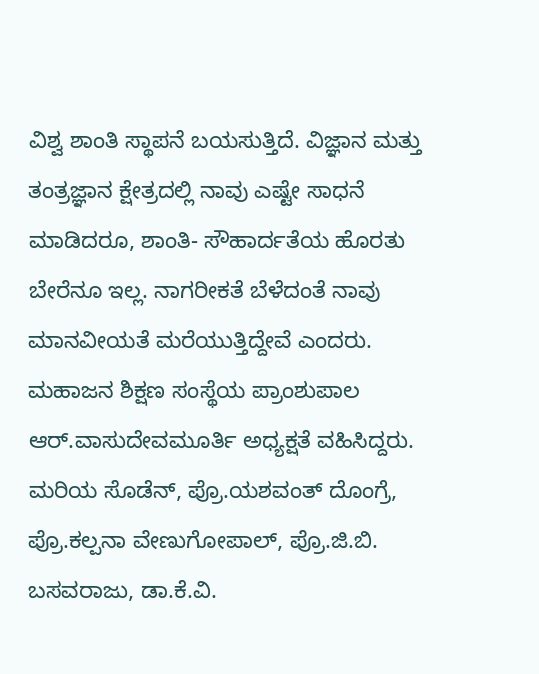ವಿಶ್ವ ಶಾಂತಿ ಸ್ಥಾಪನೆ ಬಯಸುತ್ತಿದೆ. ವಿಜ್ಞಾನ ಮತ್ತು ತಂತ್ರಜ್ಞಾನ ಕ್ಷೇತ್ರದಲ್ಲಿ ನಾವು ಎಷ್ಟೇ ಸಾಧನೆ ಮಾಡಿದರೂ, ಶಾಂತಿ- ಸೌಹಾರ್ದತೆಯ ಹೊರತು ಬೇರೆನೂ ಇಲ್ಲ. ನಾಗರೀಕತೆ ಬೆಳೆದಂತೆ ನಾವು ಮಾನವೀಯತೆ ಮರೆಯುತ್ತಿದ್ದೇವೆ ಎಂದರು.
ಮಹಾಜನ ಶಿಕ್ಷಣ ಸಂಸ್ಥೆಯ ಪ್ರಾಂಶುಪಾಲ ಆರ್.ವಾಸುದೇವಮೂರ್ತಿ ಅಧ್ಯಕ್ಷತೆ ವಹಿಸಿದ್ದರು. ಮರಿಯ ಸೊಡೆನ್, ಪ್ರೊ.ಯಶವಂತ್ ದೊಂಗ್ರೆ, ಪ್ರೊ.ಕಲ್ಪನಾ ವೇಣುಗೋಪಾಲ್, ಪ್ರೊ.ಜಿ.ಬಿ. ಬಸವರಾಜು, ಡಾ.ಕೆ.ವಿ.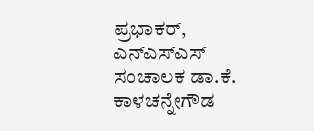ಪ್ರಭಾಕರ್, ಎನ್ಎಸ್ಎಸ್ ಸಂಚಾಲಕ ಡಾ.ಕೆ. ಕಾಳಚನ್ನೇಗೌಡ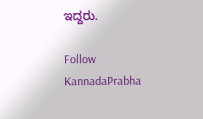ಇದ್ದರು.

Follow KannadaPrabha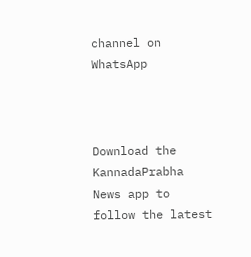channel on WhatsApp



Download the KannadaPrabha News app to follow the latest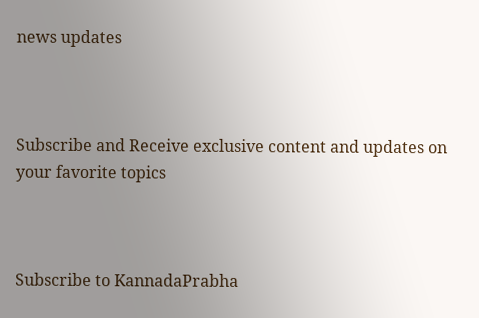news updates



Subscribe and Receive exclusive content and updates on your favorite topics



Subscribe to KannadaPrabha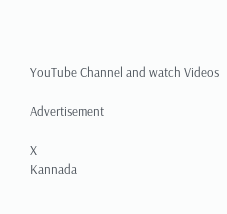YouTube Channel and watch Videos

Advertisement

X
Kannada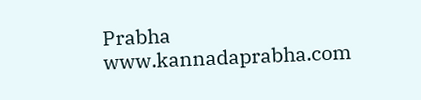Prabha
www.kannadaprabha.com